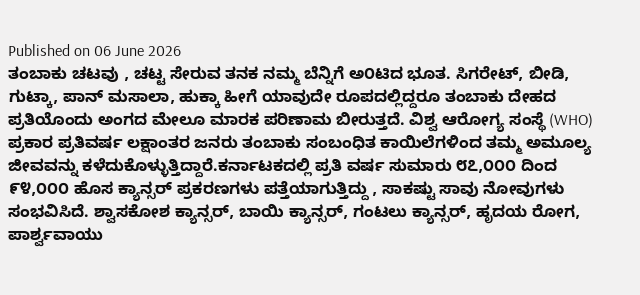Published on 06 June 2026
ತಂಬಾಕು ಚಟವು , ಚಟ್ಟ ಸೇರುವ ತನಕ ನಮ್ಮ ಬೆನ್ನಿಗೆ ಅ೦ಟಿದ ಭೂತ. ಸಿಗರೇಟ್, ಬೀಡಿ, ಗುಟ್ಕಾ, ಪಾನ್ ಮಸಾಲಾ, ಹುಕ್ಕಾ ಹೀಗೆ ಯಾವುದೇ ರೂಪದಲ್ಲಿದ್ದರೂ ತಂಬಾಕು ದೇಹದ ಪ್ರತಿಯೊಂದು ಅಂಗದ ಮೇಲೂ ಮಾರಕ ಪರಿಣಾಮ ಬೀರುತ್ತದೆ. ವಿಶ್ವ ಆರೋಗ್ಯ ಸಂಸ್ಥೆ (WHO) ಪ್ರಕಾರ ಪ್ರತಿವರ್ಷ ಲಕ್ಷಾಂತರ ಜನರು ತಂಬಾಕು ಸಂಬಂಧಿತ ಕಾಯಿಲೆಗಳಿಂದ ತಮ್ಮ ಅಮೂಲ್ಯ ಜೀವವನ್ನು ಕಳೆದುಕೊಳ್ಳುತ್ತಿದ್ದಾರೆ.ಕರ್ನಾಟಕದಲ್ಲಿ ಪ್ರತಿ ವರ್ಷ ಸುಮಾರು ೮೭,೦೦೦ ದಿಂದ ೯೪,೦೦೦ ಹೊಸ ಕ್ಯಾನ್ಸರ್ ಪ್ರಕರಣಗಳು ಪತ್ತೆಯಾಗುತ್ತಿದ್ದು , ಸಾಕಷ್ಟು ಸಾವು ನೋವುಗಳು ಸಂಭವಿಸಿದೆ. ಶ್ವಾಸಕೋಶ ಕ್ಯಾನ್ಸರ್, ಬಾಯಿ ಕ್ಯಾನ್ಸರ್, ಗಂಟಲು ಕ್ಯಾನ್ಸರ್, ಹೃದಯ ರೋಗ, ಪಾರ್ಶ್ವವಾಯು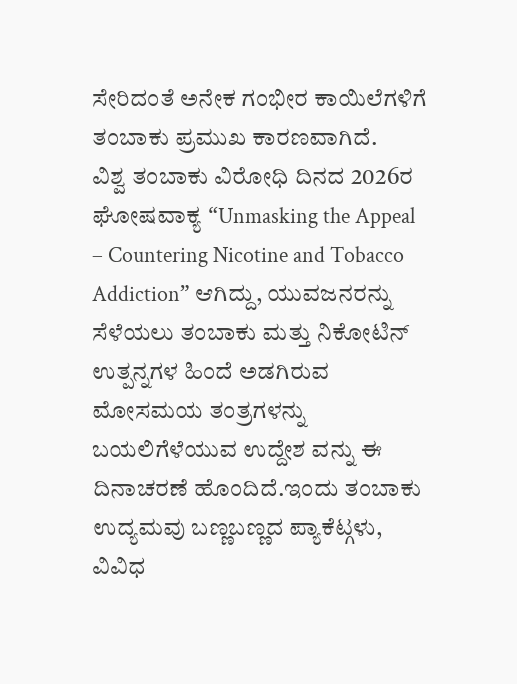ಸೇರಿದಂತೆ ಅನೇಕ ಗಂಭೀರ ಕಾಯಿಲೆಗಳಿಗೆ ತಂಬಾಕು ಪ್ರಮುಖ ಕಾರಣವಾಗಿದೆ.
ವಿಶ್ವ ತಂಬಾಕು ವಿರೋಧಿ ದಿನದ 2026ರ ಘೋಷವಾಕ್ಯ “Unmasking the Appeal – Countering Nicotine and Tobacco Addiction” ಆಗಿದ್ದು, ಯುವಜನರನ್ನು ಸೆಳೆಯಲು ತಂಬಾಕು ಮತ್ತು ನಿಕೋಟಿನ್ ಉತ್ಪನ್ನಗಳ ಹಿಂದೆ ಅಡಗಿರುವ ಮೋಸಮಯ ತಂತ್ರಗಳನ್ನು ಬಯಲಿಗೆಳೆಯುವ ಉದ್ದೇಶ ವನ್ನು ಈ ದಿನಾಚರಣೆ ಹೊಂದಿದೆ.ಇಂದು ತಂಬಾಕು ಉದ್ಯಮವು ಬಣ್ಣಬಣ್ಣದ ಪ್ಯಾಕೆಟ್ಗಳು, ವಿವಿಧ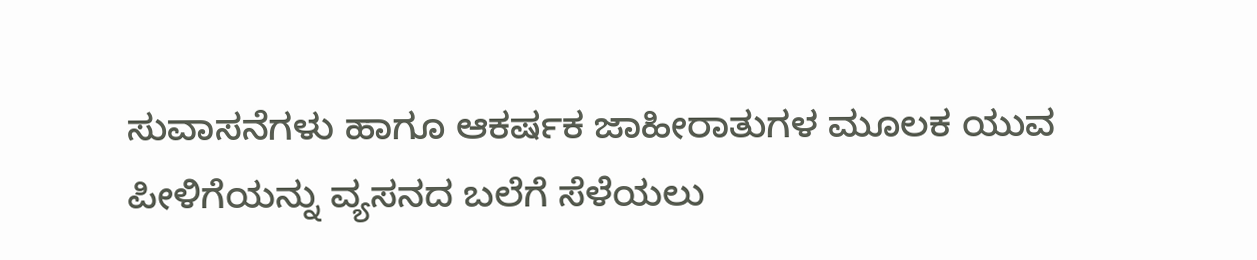ಸುವಾಸನೆಗಳು ಹಾಗೂ ಆಕರ್ಷಕ ಜಾಹೀರಾತುಗಳ ಮೂಲಕ ಯುವ ಪೀಳಿಗೆಯನ್ನು ವ್ಯಸನದ ಬಲೆಗೆ ಸೆಳೆಯಲು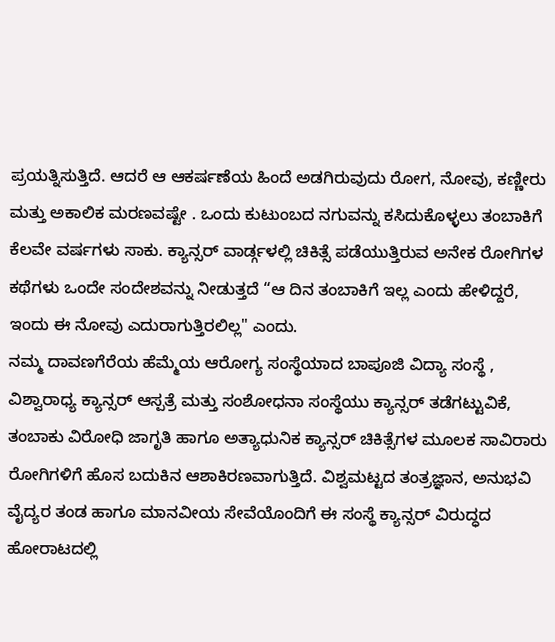ಪ್ರಯತ್ನಿಸುತ್ತಿದೆ. ಆದರೆ ಆ ಆಕರ್ಷಣೆಯ ಹಿಂದೆ ಅಡಗಿರುವುದು ರೋಗ, ನೋವು, ಕಣ್ಣೀರು ಮತ್ತು ಅಕಾಲಿಕ ಮರಣವಷ್ಟೇ . ಒಂದು ಕುಟುಂಬದ ನಗುವನ್ನು ಕಸಿದುಕೊಳ್ಳಲು ತಂಬಾಕಿಗೆ ಕೆಲವೇ ವರ್ಷಗಳು ಸಾಕು. ಕ್ಯಾನ್ಸರ್ ವಾರ್ಡ್ಗಳಲ್ಲಿ ಚಿಕಿತ್ಸೆ ಪಡೆಯುತ್ತಿರುವ ಅನೇಕ ರೋಗಿಗಳ ಕಥೆಗಳು ಒಂದೇ ಸಂದೇಶವನ್ನು ನೀಡುತ್ತದೆ “ಆ ದಿನ ತಂಬಾಕಿಗೆ ಇಲ್ಲ ಎಂದು ಹೇಳಿದ್ದರೆ, ಇಂದು ಈ ನೋವು ಎದುರಾಗುತ್ತಿರಲಿಲ್ಲ" ಎಂದು.
ನಮ್ಮ ದಾವಣಗೆರೆಯ ಹೆಮ್ಮೆಯ ಆರೋಗ್ಯ ಸಂಸ್ಥೆಯಾದ ಬಾಪೂಜಿ ವಿದ್ಯಾ ಸಂಸ್ಥೆ , ವಿಶ್ವಾರಾಧ್ಯ ಕ್ಯಾನ್ಸರ್ ಆಸ್ಪತ್ರೆ ಮತ್ತು ಸಂಶೋಧನಾ ಸಂಸ್ಥೆಯು ಕ್ಯಾನ್ಸರ್ ತಡೆಗಟ್ಟುವಿಕೆ, ತಂಬಾಕು ವಿರೋಧಿ ಜಾಗೃತಿ ಹಾಗೂ ಅತ್ಯಾಧುನಿಕ ಕ್ಯಾನ್ಸರ್ ಚಿಕಿತ್ಸೆಗಳ ಮೂಲಕ ಸಾವಿರಾರು ರೋಗಿಗಳಿಗೆ ಹೊಸ ಬದುಕಿನ ಆಶಾಕಿರಣವಾಗುತ್ತಿದೆ. ವಿಶ್ವಮಟ್ಟದ ತಂತ್ರಜ್ಞಾನ, ಅನುಭವಿ ವೈದ್ಯರ ತಂಡ ಹಾಗೂ ಮಾನವೀಯ ಸೇವೆಯೊಂದಿಗೆ ಈ ಸಂಸ್ಥೆ ಕ್ಯಾನ್ಸರ್ ವಿರುದ್ಧದ ಹೋರಾಟದಲ್ಲಿ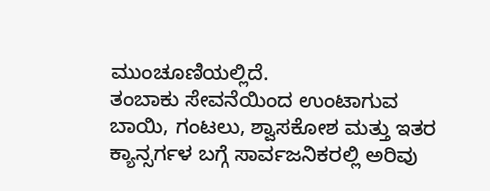ಮುಂಚೂಣಿಯಲ್ಲಿದೆ.
ತಂಬಾಕು ಸೇವನೆಯಿಂದ ಉಂಟಾಗುವ ಬಾಯಿ, ಗಂಟಲು, ಶ್ವಾಸಕೋಶ ಮತ್ತು ಇತರ ಕ್ಯಾನ್ಸರ್ಗಳ ಬಗ್ಗೆ ಸಾರ್ವಜನಿಕರಲ್ಲಿ ಅರಿವು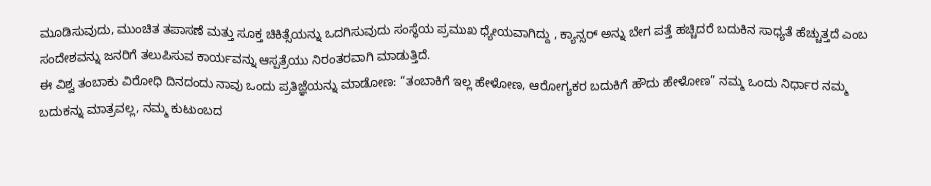ಮೂಡಿಸುವುದು, ಮುಂಚಿತ ತಪಾಸಣೆ ಮತ್ತು ಸೂಕ್ತ ಚಿಕಿತ್ಸೆಯನ್ನು ಒದಗಿಸುವುದು ಸಂಸ್ಥೆಯ ಪ್ರಮುಖ ಧ್ಯೇಯವಾಗಿದ್ದು , ಕ್ಯಾನ್ಸರ್ ಅನ್ನು ಬೇಗ ಪತ್ತೆ ಹಚ್ಚಿದರೆ ಬದುಕಿನ ಸಾಧ್ಯತೆ ಹೆಚ್ಚುತ್ತದೆ ಎಂಬ ಸಂದೇಶವನ್ನು ಜನರಿಗೆ ತಲುಪಿಸುವ ಕಾರ್ಯವನ್ನು ಆಸ್ಪತ್ರೆಯು ನಿರಂತರವಾಗಿ ಮಾಡುತ್ತಿದೆ.
ಈ ವಿಶ್ವ ತಂಬಾಕು ವಿರೋಧಿ ದಿನದಂದು ನಾವು ಒಂದು ಪ್ರತಿಜ್ಞೆಯನ್ನು ಮಾಡೋಣ: “ತಂಬಾಕಿಗೆ ಇಲ್ಲ ಹೇಳೋಣ, ಆರೋಗ್ಯಕರ ಬದುಕಿಗೆ ಹೌದು ಹೇಳೋಣ” ನಮ್ಮ ಒಂದು ನಿರ್ಧಾರ ನಮ್ಮ ಬದುಕನ್ನು ಮಾತ್ರವಲ್ಲ, ನಮ್ಮ ಕುಟುಂಬದ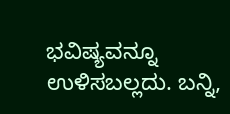ಭವಿಷ್ಯವನ್ನೂ ಉಳಿಸಬಲ್ಲದು. ಬನ್ನಿ,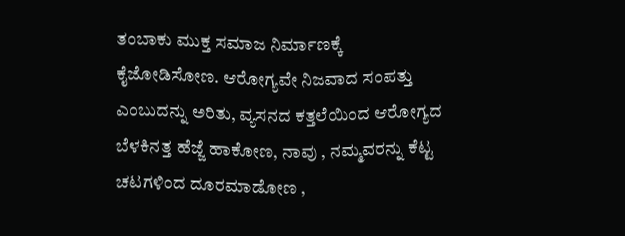ತಂಬಾಕು ಮುಕ್ತ ಸಮಾಜ ನಿರ್ಮಾಣಕ್ಕೆ ಕೈಜೋಡಿಸೋಣ. ಆರೋಗ್ಯವೇ ನಿಜವಾದ ಸಂಪತ್ತು ಎಂಬುದನ್ನು ಅರಿತು, ವ್ಯಸನದ ಕತ್ತಲೆಯಿಂದ ಆರೋಗ್ಯದ ಬೆಳಕಿನತ್ತ ಹೆಜ್ಜೆ ಹಾಕೋಣ, ನಾವು , ನಮ್ಮವರನ್ನು ಕೆಟ್ಟ ಚಟಗಳಿಂದ ದೂರಮಾಡೋಣ ,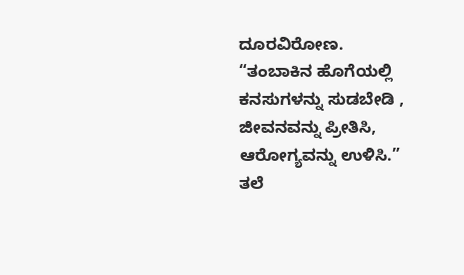ದೂರವಿರೋಣ.
“ತಂಬಾಕಿನ ಹೊಗೆಯಲ್ಲಿ ಕನಸುಗಳನ್ನು ಸುಡಬೇಡಿ , ಜೀವನವನ್ನು ಪ್ರೀತಿಸಿ, ಆರೋಗ್ಯವನ್ನು ಉಳಿಸಿ.”
ತಲೆ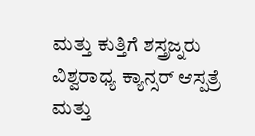ಮತ್ತು ಕುತ್ತಿಗೆ ಶಸ್ತ್ರಜ್ನರು
ವಿಶ್ವರಾಧ್ಯ ಕ್ಯಾನ್ಸರ್ ಆಸ್ಪತ್ರೆ ಮತ್ತು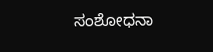ಸಂಶೋಧನಾ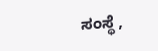ಸಂಸ್ಥೆ ,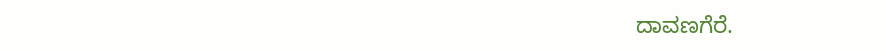ದಾವಣಗೆರೆ.